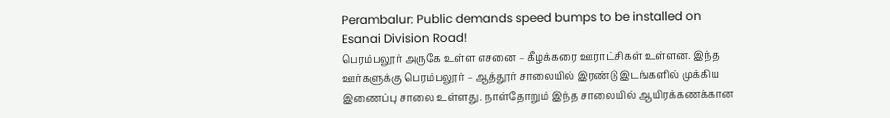Perambalur: Public demands speed bumps to be installed on Esanai Division Road!
பெரம்பலூர் அருகே உள்ள எசனை – கீழக்கரை ஊராட்சிகள் உள்ளன. இந்த ஊர்களுக்கு பெரம்பலூர் – ஆத்தூர் சாலையில் இரண்டு இடங்களில் முக்கிய இணைப்பு சாலை உள்ளது. நாள்தோறும் இந்த சாலையில் ஆயிரக்கணக்கான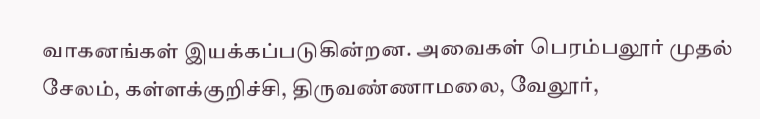வாகனங்கள் இயக்கப்படுகின்றன. அவைகள் பெரம்பலூர் முதல் சேலம், கள்ளக்குறிச்சி, திருவண்ணாமலை, வேலூர்,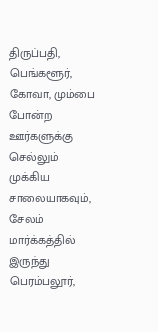திருப்பதி, பெங்களூர், கோவா, மும்பை போன்ற ஊர்களுக்கு செல்லும் முக்கிய சாலையாகவும், சேலம் மார்க்கத்தில் இருந்து பெரம்பலூர்,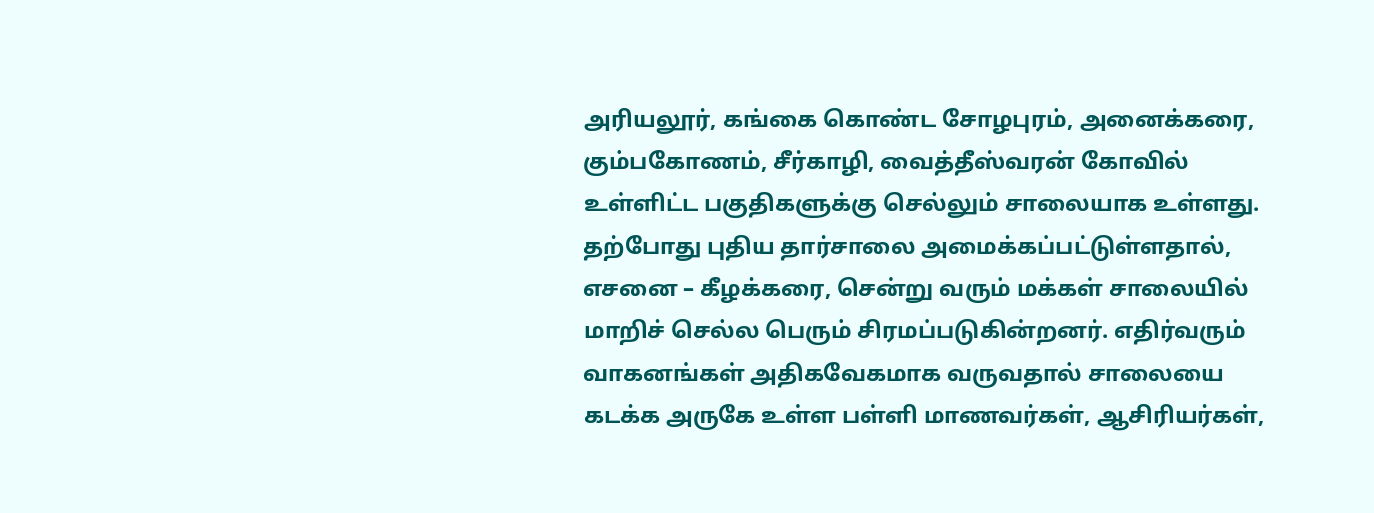அரியலூர், கங்கை கொண்ட சோழபுரம், அனைக்கரை, கும்பகோணம், சீர்காழி, வைத்தீஸ்வரன் கோவில் உள்ளிட்ட பகுதிகளுக்கு செல்லும் சாலையாக உள்ளது. தற்போது புதிய தார்சாலை அமைக்கப்பட்டுள்ளதால், எசனை – கீழக்கரை, சென்று வரும் மக்கள் சாலையில் மாறிச் செல்ல பெரும் சிரமப்படுகின்றனர். எதிர்வரும் வாகனங்கள் அதிகவேகமாக வருவதால் சாலையை கடக்க அருகே உள்ள பள்ளி மாணவர்கள், ஆசிரியர்கள்,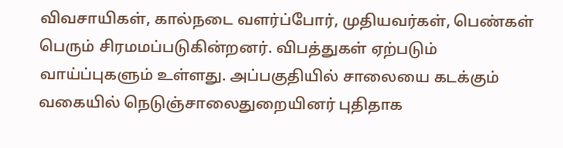விவசாயிகள், கால்நடை வளர்ப்போர், முதியவர்கள், பெண்கள் பெரும் சிரமமப்படுகின்றனர். விபத்துகள் ஏற்படும் வாய்ப்புகளும் உள்ளது. அப்பகுதியில் சாலையை கடக்கும் வகையில் நெடுஞ்சாலைதுறையினர் புதிதாக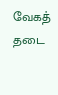வேகத் தடை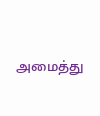அமைத்து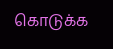கொடுக்க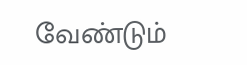வேண்டும்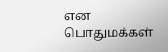என பொதுமக்கள்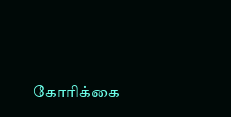கோரிக்கை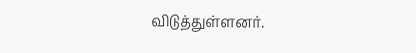விடுத்துள்ளனர்.